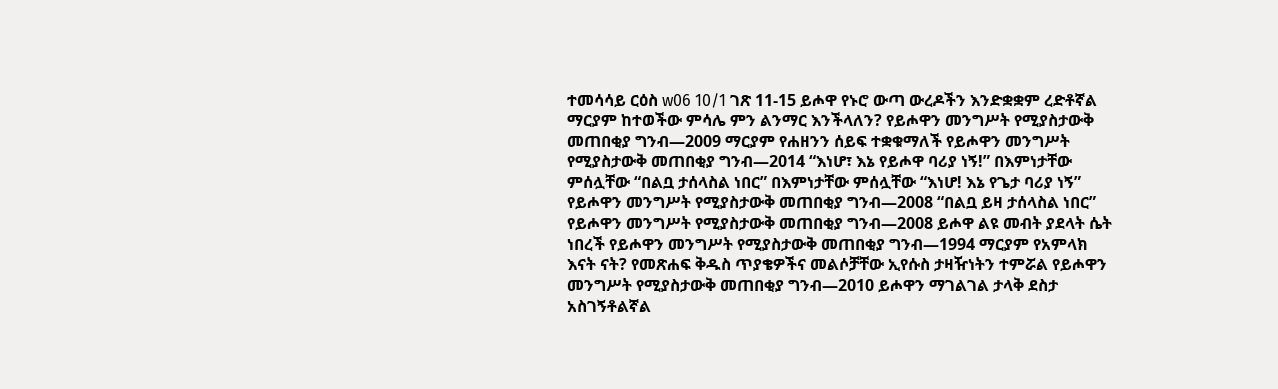ተመሳሳይ ርዕስ w06 10/1 ገጽ 11-15 ይሖዋ የኑሮ ውጣ ውረዶችን እንድቋቋም ረድቶኛል ማርያም ከተወችው ምሳሌ ምን ልንማር እንችላለን? የይሖዋን መንግሥት የሚያስታውቅ መጠበቂያ ግንብ—2009 ማርያም የሐዘንን ሰይፍ ተቋቁማለች የይሖዋን መንግሥት የሚያስታውቅ መጠበቂያ ግንብ—2014 “እነሆ፣ እኔ የይሖዋ ባሪያ ነኝ!” በእምነታቸው ምሰሏቸው “በልቧ ታሰላስል ነበር” በእምነታቸው ምሰሏቸው “እነሆ! እኔ የጌታ ባሪያ ነኝ” የይሖዋን መንግሥት የሚያስታውቅ መጠበቂያ ግንብ—2008 “በልቧ ይዛ ታሰላስል ነበር” የይሖዋን መንግሥት የሚያስታውቅ መጠበቂያ ግንብ—2008 ይሖዋ ልዩ መብት ያደላት ሴት ነበረች የይሖዋን መንግሥት የሚያስታውቅ መጠበቂያ ግንብ—1994 ማርያም የአምላክ እናት ናት? የመጽሐፍ ቅዱስ ጥያቄዎችና መልሶቻቸው ኢየሱስ ታዛዥነትን ተምሯል የይሖዋን መንግሥት የሚያስታውቅ መጠበቂያ ግንብ—2010 ይሖዋን ማገልገል ታላቅ ደስታ አስገኝቶልኛል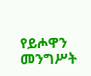የይሖዋን መንግሥት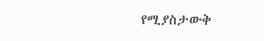የሚያስታውቅ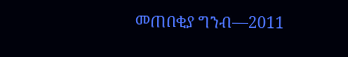መጠበቂያ ግንብ—2011